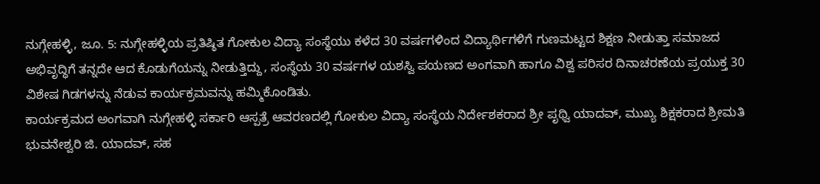ನುಗ್ಗೇಹಳ್ಳಿ, ಜೂ. 5: ನುಗ್ಗೇಹಳ್ಳಿಯ ಪ್ರತಿಷ್ಠಿತ ಗೋಕುಲ ವಿದ್ಯಾ ಸಂಸ್ಥೆಯು ಕಳೆದ 30 ವರ್ಷಗಳಿಂದ ವಿದ್ಯಾರ್ಥಿಗಳಿಗೆ ಗುಣಮಟ್ಟದ ಶಿಕ್ಷಣ ನೀಡುತ್ತಾ ಸಮಾಜದ ಅಭಿವೃದ್ಧಿಗೆ ತನ್ನದೇ ಆದ ಕೊಡುಗೆಯನ್ನು ನೀಡುತ್ತಿದ್ದು, ಸಂಸ್ಥೆಯ 30 ವರ್ಷಗಳ ಯಶಸ್ವಿ ಪಯಣದ ಅಂಗವಾಗಿ ಹಾಗೂ ವಿಶ್ವ ಪರಿಸರ ದಿನಾಚರಣೆಯ ಪ್ರಯುಕ್ತ 30 ವಿಶೇಷ ಗಿಡಗಳನ್ನು ನೆಡುವ ಕಾರ್ಯಕ್ರಮವನ್ನು ಹಮ್ಮಿಕೊಂಡಿತು.
ಕಾರ್ಯಕ್ರಮದ ಅಂಗವಾಗಿ ನುಗ್ಗೇಹಳ್ಳಿ ಸರ್ಕಾರಿ ಆಸ್ಪತ್ರೆ ಆವರಣದಲ್ಲಿ ಗೋಕುಲ ವಿದ್ಯಾ ಸಂಸ್ಥೆಯ ನಿರ್ದೇಶಕರಾದ ಶ್ರೀ ಪೃಥ್ವಿ ಯಾದವ್, ಮುಖ್ಯ ಶಿಕ್ಷಕರಾದ ಶ್ರೀಮತಿ ಭುವನೇಶ್ವರಿ ಜಿ. ಯಾದವ್, ಸಹ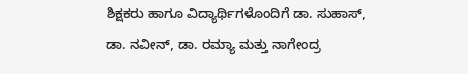ಶಿಕ್ಷಕರು ಹಾಗೂ ವಿದ್ಯಾರ್ಥಿಗಳೊಂದಿಗೆ ಡಾ. ಸುಹಾಸ್, ಡಾ. ನವೀನ್, ಡಾ. ರಮ್ಯಾ ಮತ್ತು ನಾಗೇಂದ್ರ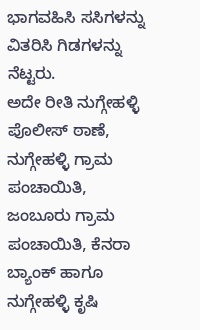ಭಾಗವಹಿಸಿ ಸಸಿಗಳನ್ನು ವಿತರಿಸಿ ಗಿಡಗಳನ್ನು ನೆಟ್ಟರು.
ಅದೇ ರೀತಿ ನುಗ್ಗೇಹಳ್ಳಿ ಪೊಲೀಸ್ ಠಾಣೆ, ನುಗ್ಗೇಹಳ್ಳಿ ಗ್ರಾಮ ಪಂಚಾಯಿತಿ, ಜಂಬೂರು ಗ್ರಾಮ ಪಂಚಾಯಿತಿ, ಕೆನರಾ ಬ್ಯಾಂಕ್ ಹಾಗೂ ನುಗ್ಗೇಹಳ್ಳಿ ಕೃಷಿ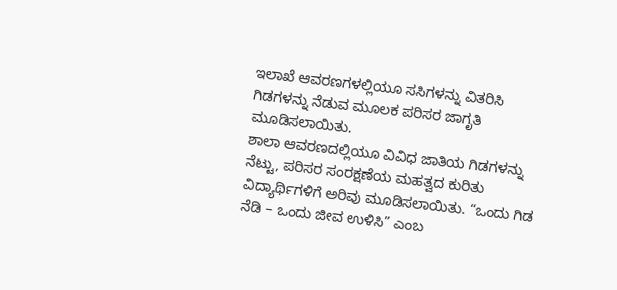ಇಲಾಖೆ ಆವರಣಗಳಲ್ಲಿಯೂ ಸಸಿಗಳನ್ನು ವಿತರಿಸಿ ಗಿಡಗಳನ್ನು ನೆಡುವ ಮೂಲಕ ಪರಿಸರ ಜಾಗೃತಿ ಮೂಡಿಸಲಾಯಿತು.
ಶಾಲಾ ಆವರಣದಲ್ಲಿಯೂ ವಿವಿಧ ಜಾತಿಯ ಗಿಡಗಳನ್ನು ನೆಟ್ಟು, ಪರಿಸರ ಸಂರಕ್ಷಣೆಯ ಮಹತ್ವದ ಕುರಿತು ವಿದ್ಯಾರ್ಥಿಗಳಿಗೆ ಅರಿವು ಮೂಡಿಸಲಾಯಿತು. “ಒಂದು ಗಿಡ ನೆಡಿ – ಒಂದು ಜೀವ ಉಳಿಸಿ” ಎಂಬ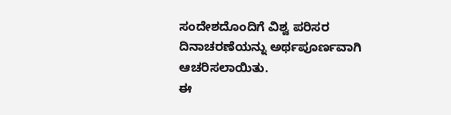ಸಂದೇಶದೊಂದಿಗೆ ವಿಶ್ವ ಪರಿಸರ ದಿನಾಚರಣೆಯನ್ನು ಅರ್ಥಪೂರ್ಣವಾಗಿ ಆಚರಿಸಲಾಯಿತು.
ಈ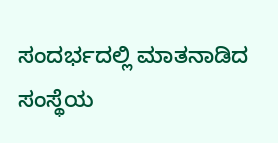ಸಂದರ್ಭದಲ್ಲಿ ಮಾತನಾಡಿದ ಸಂಸ್ಥೆಯ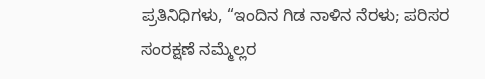ಪ್ರತಿನಿಧಿಗಳು, “ಇಂದಿನ ಗಿಡ ನಾಳಿನ ನೆರಳು; ಪರಿಸರ ಸಂರಕ್ಷಣೆ ನಮ್ಮೆಲ್ಲರ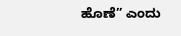ಹೊಣೆ” ಎಂದು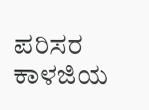ಪರಿಸರ ಕಾಳಜಿಯ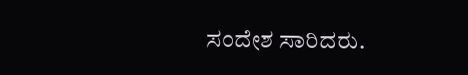ಸಂದೇಶ ಸಾರಿದರು.